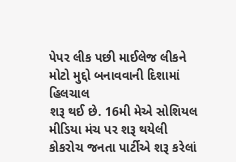પેપર લીક પછી માઈલેજ લીકને મોટો મુદ્દો બનાવવાની દિશામાં હિલચાલ
શરૂ થઈ છે. 16મી મેએ સોશિયલ મીડિયા મંચ પર શરૂ થયેલી
કોકરોચ જનતા પાર્ટીએ શરૂ કરેલાં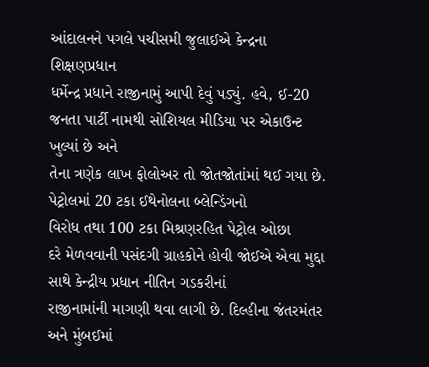આંદાલનને પગલે પચીસમી જુલાઈએ કેન્દ્રના શિક્ષણપ્રધાન
ધર્મેન્દ્ર પ્રધાને રાજીનામું આપી દેવું પડ્યું. હવે, ઈ-20 જનતા પાર્ટી નામથી સોશિયલ મીડિયા પર એકાઉન્ટ ખુલ્યાં છે અને
તેના ત્રણેક લાખ ફોલોઅર તો જોતજોતાંમાં થઈ ગયા છે. પેટ્રોલમાં 20 ટકા ઈથેનોલના બ્લેન્ડિંગનો
વિરોધ તથા 100 ટકા મિશ્રણરહિત પેટ્રોલ ઓછા
દરે મેળવવાની પસંદગી ગ્રાહકોને હોવી જોઈએ એવા મુદ્દા સાથે કેન્દ્રીય પ્રધાન નીતિન ગડકરીનાં
રાજીનામાંની માગણી થવા લાગી છે. દિલ્હીના જંતરમંતર અને મુંબઈમાં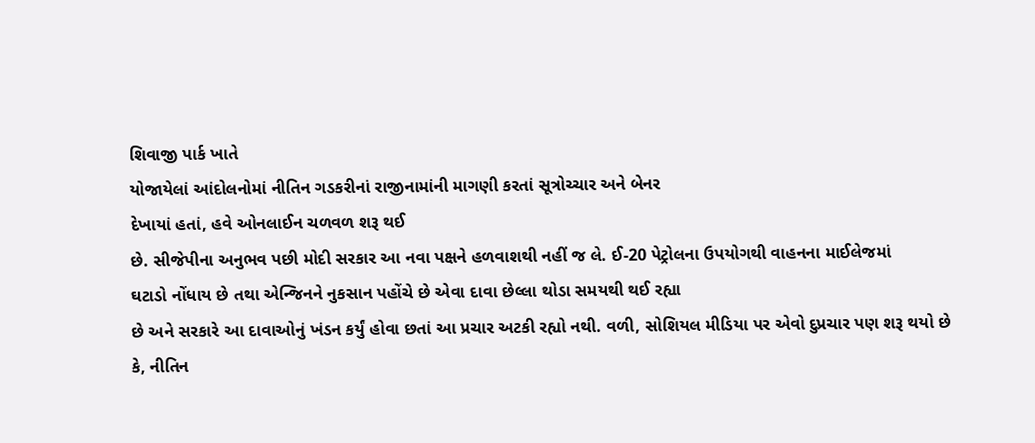શિવાજી પાર્ક ખાતે
યોજાયેલાં આંદોલનોમાં નીતિન ગડકરીનાં રાજીનામાંની માગણી કરતાં સૂત્રોચ્ચાર અને બેનર
દેખાયાં હતાં, હવે ઓનલાઈન ચળવળ શરૂ થઈ
છે. સીજેપીના અનુભવ પછી મોદી સરકાર આ નવા પક્ષને હળવાશથી નહીં જ લે. ઈ-20 પેટ્રોલના ઉપયોગથી વાહનના માઈલેજમાં
ઘટાડો નોંધાય છે તથા એન્જિનને નુકસાન પહોંચે છે એવા દાવા છેલ્લા થોડા સમયથી થઈ રહ્યા
છે અને સરકારે આ દાવાઓનું ખંડન કર્યું હોવા છતાં આ પ્રચાર અટકી રહ્યો નથી. વળી, સોશિયલ મીડિયા પર એવો દુપ્રચાર પણ શરૂ થયો છે
કે, નીતિન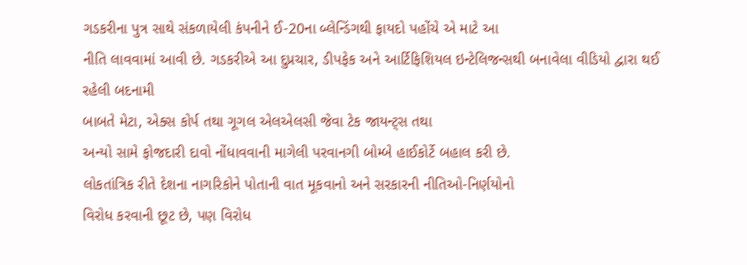ગડકરીના પુત્ર સાથે સંકળાયેલી કંપનીને ઈ-20ના બ્લેન્ડિંગથી ફાયદો પહોંચે એ માટે આ
નીતિ લાવવામાં આવી છે. ગડકરીએ આ દુપ્રચાર, ડીપફેક અને આર્ટિફિશિયલ ઇન્ટેલિજન્સથી બનાવેલા વીડિયો દ્વારા થઈ રહેલી બદનામી
બાબતે મેટા, એક્સ કોર્પ તથા ગૂગલ એલએલસી જેવા ટેક જાયન્ટ્સ તથા
અન્યો સામે ફોજદારી દાવો નોંધાવવાની માગેલી પરવાનગી બોમ્બે હાઈકોર્ટે બહાલ કરી છે.
લોકતાંત્રિક રીતે દેશના નાગરિકોને પોતાની વાત મૂકવાનો અને સરકારની નીતિઓ-નિર્ણયોનો
વિરોધ કરવાની છૂટ છે, પણ વિરોધ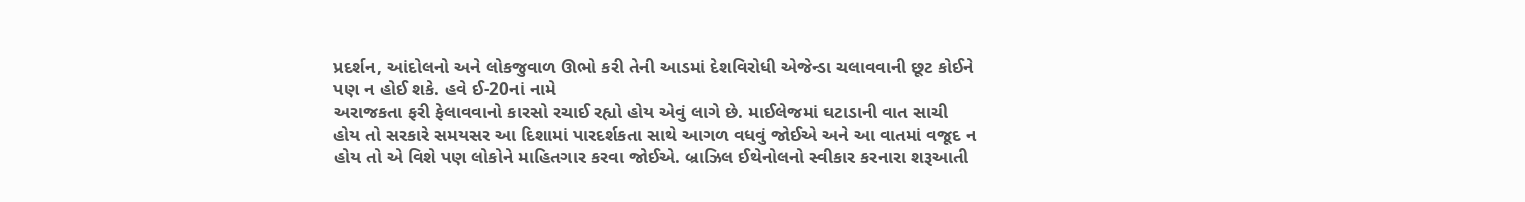પ્રદર્શન, આંદોલનો અને લોકજુવાળ ઊભો કરી તેની આડમાં દેશવિરોધી એજેન્ડા ચલાવવાની છૂટ કોઈને
પણ ન હોઈ શકે. હવે ઈ-20નાં નામે
અરાજકતા ફરી ફેલાવવાનો કારસો રચાઈ રહ્યો હોય એવું લાગે છે. માઈલેજમાં ઘટાડાની વાત સાચી
હોય તો સરકારે સમયસર આ દિશામાં પારદર્શકતા સાથે આગળ વધવું જોઈએ અને આ વાતમાં વજૂદ ન
હોય તો એ વિશે પણ લોકોને માહિતગાર કરવા જોઈએ. બ્રાઝિલ ઈથેનોલનો સ્વીકાર કરનારા શરૂઆતી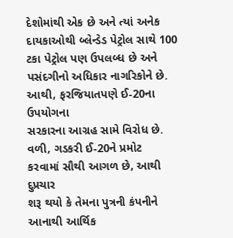દેશોમાંથી એક છે અને ત્યાં અનેક દાયકાઓથી બ્લેન્ડેડ પેટ્રોલ સાથે 100 ટકા પેટ્રોલ પણ ઉપલબ્ધ છે અને
પસંદગીનો અધિકાર નાગરિકોને છે. આથી, ફરજિયાતપણે ઈ-20ના ઉપયોગના
સરકારના આગ્રહ સામે વિરોધ છે. વળી, ગડકરી ઈ-20ને પ્રમોટ
કરવામાં સૌથી આગળ છે, આથી દુપ્રચાર
શરૂ થયો કે તેમના પુત્રની કંપનીને આનાથી આર્થિક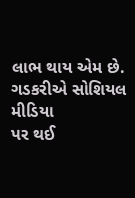લાભ થાય એમ છે. ગડકરીએ સોશિયલ મીડિયા
પર થઈ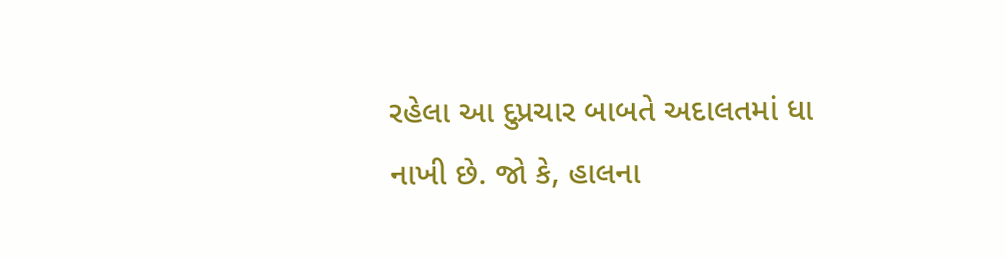રહેલા આ દુપ્રચાર બાબતે અદાલતમાં ધા નાખી છે. જો કે, હાલના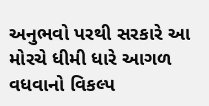અનુભવો પરથી સરકારે આ મોરચે ધીમી ધારે આગળ વધવાનો વિકલ્પ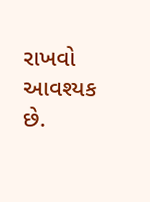રાખવો આવશ્યક છે.